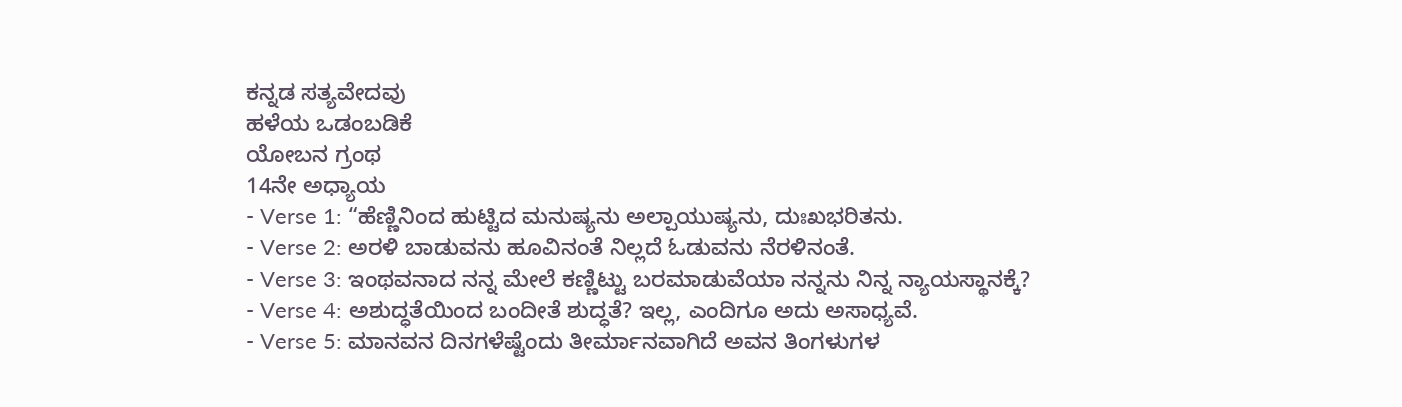ಕನ್ನಡ ಸತ್ಯವೇದವು
ಹಳೆಯ ಒಡಂಬಡಿಕೆ
ಯೋಬನ ಗ್ರಂಥ
14ನೇ ಅಧ್ಯಾಯ
- Verse 1: “ಹೆಣ್ಣಿನಿಂದ ಹುಟ್ಟಿದ ಮನುಷ್ಯನು ಅಲ್ಪಾಯುಷ್ಯನು, ದುಃಖಭರಿತನು.
- Verse 2: ಅರಳಿ ಬಾಡುವನು ಹೂವಿನಂತೆ ನಿಲ್ಲದೆ ಓಡುವನು ನೆರಳಿನಂತೆ.
- Verse 3: ಇಂಥವನಾದ ನನ್ನ ಮೇಲೆ ಕಣ್ಣಿಟ್ಟು ಬರಮಾಡುವೆಯಾ ನನ್ನನು ನಿನ್ನ ನ್ಯಾಯಸ್ಥಾನಕ್ಕೆ?
- Verse 4: ಅಶುದ್ಧತೆಯಿಂದ ಬಂದೀತೆ ಶುದ್ಧತೆ? ಇಲ್ಲ, ಎಂದಿಗೂ ಅದು ಅಸಾಧ್ಯವೆ.
- Verse 5: ಮಾನವನ ದಿನಗಳೆಷ್ಟೆಂದು ತೀರ್ಮಾನವಾಗಿದೆ ಅವನ ತಿಂಗಳುಗಳ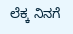ಲೆಕ್ಕ ನಿನಗೆ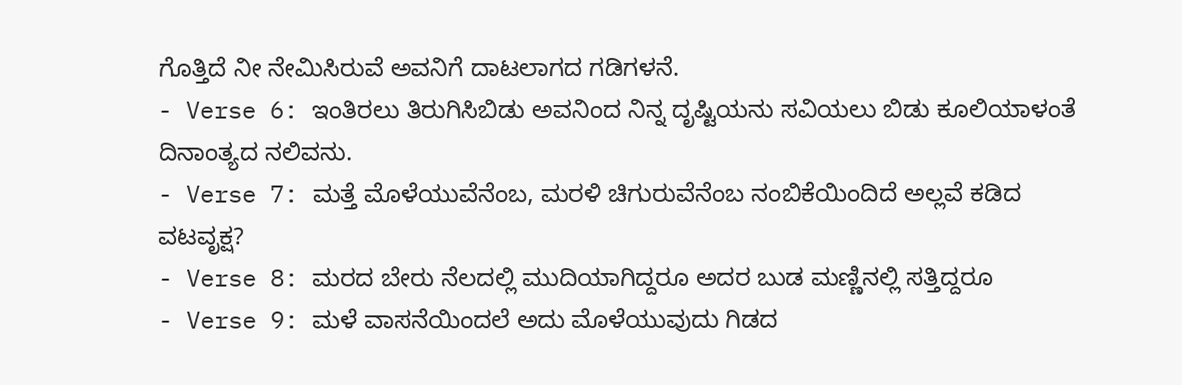ಗೊತ್ತಿದೆ ನೀ ನೇಮಿಸಿರುವೆ ಅವನಿಗೆ ದಾಟಲಾಗದ ಗಡಿಗಳನೆ.
- Verse 6: ಇಂತಿರಲು ತಿರುಗಿಸಿಬಿಡು ಅವನಿಂದ ನಿನ್ನ ದೃಷ್ಟಿಯನು ಸವಿಯಲು ಬಿಡು ಕೂಲಿಯಾಳಂತೆ ದಿನಾಂತ್ಯದ ನಲಿವನು.
- Verse 7: ಮತ್ತೆ ಮೊಳೆಯುವೆನೆಂಬ, ಮರಳಿ ಚಿಗುರುವೆನೆಂಬ ನಂಬಿಕೆಯಿಂದಿದೆ ಅಲ್ಲವೆ ಕಡಿದ ವಟವೃಕ್ಷ?
- Verse 8: ಮರದ ಬೇರು ನೆಲದಲ್ಲಿ ಮುದಿಯಾಗಿದ್ದರೂ ಅದರ ಬುಡ ಮಣ್ಣಿನಲ್ಲಿ ಸತ್ತಿದ್ದರೂ
- Verse 9: ಮಳೆ ವಾಸನೆಯಿಂದಲೆ ಅದು ಮೊಳೆಯುವುದು ಗಿಡದ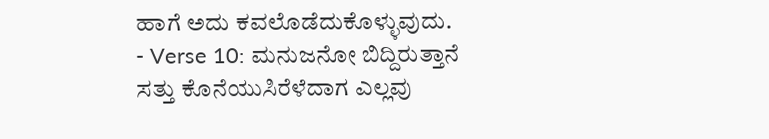ಹಾಗೆ ಅದು ಕವಲೊಡೆದುಕೊಳ್ಳುವುದು.
- Verse 10: ಮನುಜನೋ ಬಿದ್ದಿರುತ್ತಾನೆ ಸತ್ತು ಕೊನೆಯುಸಿರೆಳೆದಾಗ ಎಲ್ಲವು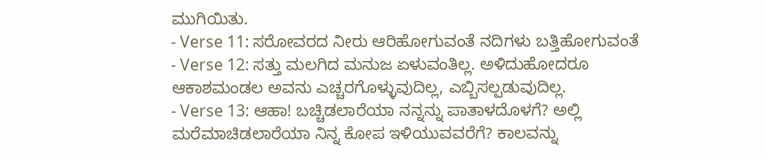ಮುಗಿಯಿತು.
- Verse 11: ಸರೋವರದ ನೀರು ಆರಿಹೋಗುವಂತೆ ನದಿಗಳು ಬತ್ತಿಹೋಗುವಂತೆ
- Verse 12: ಸತ್ತು ಮಲಗಿದ ಮನುಜ ಏಳುವಂತಿಲ್ಲ. ಅಳಿದುಹೋದರೂ ಆಕಾಶಮಂಡಲ ಅವನು ಎಚ್ಚರಗೊಳ್ಳುವುದಿಲ್ಲ, ಎಬ್ಬಿಸಲ್ಪಡುವುದಿಲ್ಲ.
- Verse 13: ಆಹಾ! ಬಚ್ಚಿಡಲಾರೆಯಾ ನನ್ನನ್ನು ಪಾತಾಳದೊಳಗೆ? ಅಲ್ಲಿ ಮರೆಮಾಚಿಡಲಾರೆಯಾ ನಿನ್ನ ಕೋಪ ಇಳಿಯುವವರೆಗೆ? ಕಾಲವನ್ನು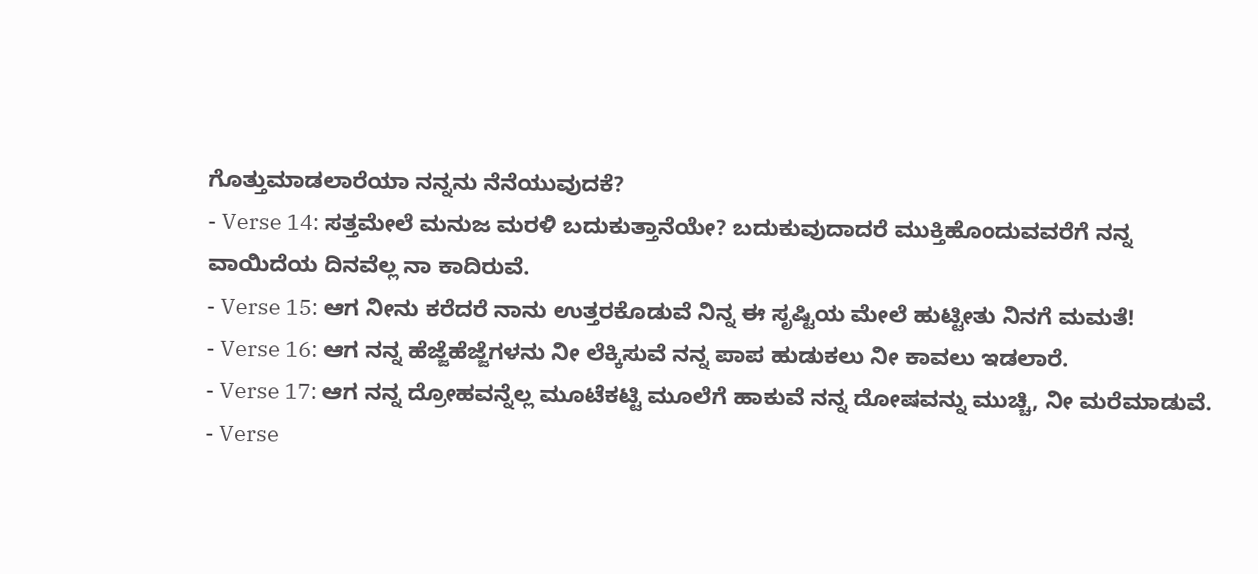ಗೊತ್ತುಮಾಡಲಾರೆಯಾ ನನ್ನನು ನೆನೆಯುವುದಕೆ?
- Verse 14: ಸತ್ತಮೇಲೆ ಮನುಜ ಮರಳಿ ಬದುಕುತ್ತಾನೆಯೇ? ಬದುಕುವುದಾದರೆ ಮುಕ್ತಿಹೊಂದುವವರೆಗೆ ನನ್ನ ವಾಯಿದೆಯ ದಿನವೆಲ್ಲ ನಾ ಕಾದಿರುವೆ.
- Verse 15: ಆಗ ನೀನು ಕರೆದರೆ ನಾನು ಉತ್ತರಕೊಡುವೆ ನಿನ್ನ ಈ ಸೃಷ್ಟಿಯ ಮೇಲೆ ಹುಟ್ಟೀತು ನಿನಗೆ ಮಮತೆ!
- Verse 16: ಆಗ ನನ್ನ ಹೆಜ್ಜೆಹೆಜ್ಜೆಗಳನು ನೀ ಲೆಕ್ಕಿಸುವೆ ನನ್ನ ಪಾಪ ಹುಡುಕಲು ನೀ ಕಾವಲು ಇಡಲಾರೆ.
- Verse 17: ಆಗ ನನ್ನ ದ್ರೋಹವನ್ನೆಲ್ಲ ಮೂಟೆಕಟ್ಟಿ ಮೂಲೆಗೆ ಹಾಕುವೆ ನನ್ನ ದೋಷವನ್ನು ಮುಚ್ಚಿ, ನೀ ಮರೆಮಾಡುವೆ.
- Verse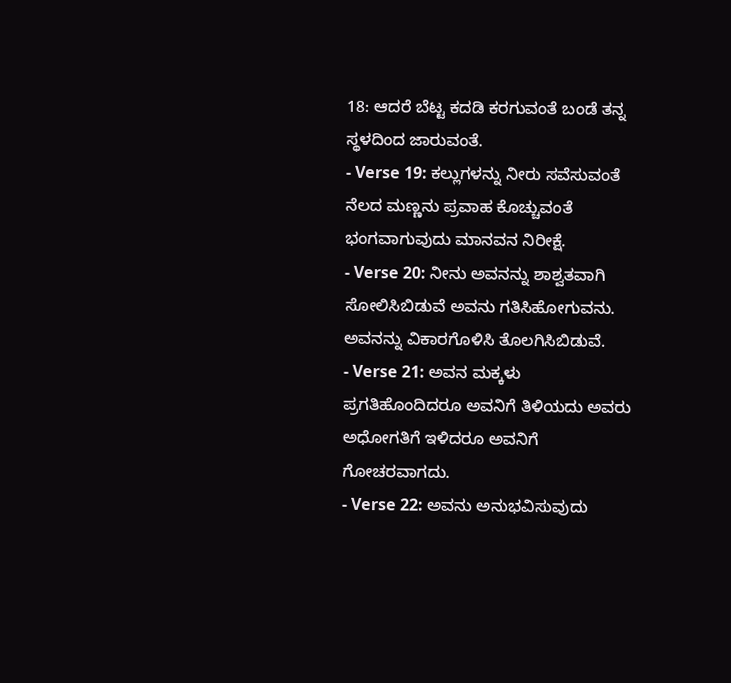18: ಆದರೆ ಬೆಟ್ಟ ಕದಡಿ ಕರಗುವಂತೆ ಬಂಡೆ ತನ್ನ ಸ್ಥಳದಿಂದ ಜಾರುವಂತೆ.
- Verse 19: ಕಲ್ಲುಗಳನ್ನು ನೀರು ಸವೆಸುವಂತೆ ನೆಲದ ಮಣ್ಣನು ಪ್ರವಾಹ ಕೊಚ್ಚುವಂತೆ ಭಂಗವಾಗುವುದು ಮಾನವನ ನಿರೀಕ್ಷೆ.
- Verse 20: ನೀನು ಅವನನ್ನು ಶಾಶ್ವತವಾಗಿ ಸೋಲಿಸಿಬಿಡುವೆ ಅವನು ಗತಿಸಿಹೋಗುವನು. ಅವನನ್ನು ವಿಕಾರಗೊಳಿಸಿ ತೊಲಗಿಸಿಬಿಡುವೆ.
- Verse 21: ಅವನ ಮಕ್ಕಳು ಪ್ರಗತಿಹೊಂದಿದರೂ ಅವನಿಗೆ ತಿಳಿಯದು ಅವರು ಅಧೋಗತಿಗೆ ಇಳಿದರೂ ಅವನಿಗೆ ಗೋಚರವಾಗದು.
- Verse 22: ಅವನು ಅನುಭವಿಸುವುದು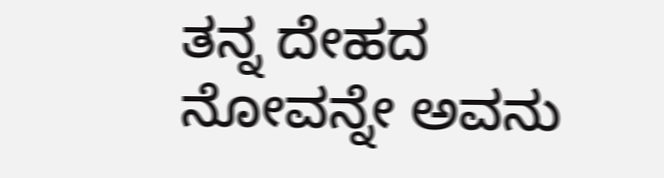ತನ್ನ ದೇಹದ ನೋವನ್ನೇ ಅವನು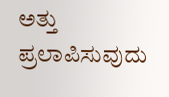ಅತ್ತು ಪ್ರಲಾಪಿಸುವುದು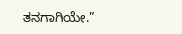ತನಗಾಗಿಯೇ.”